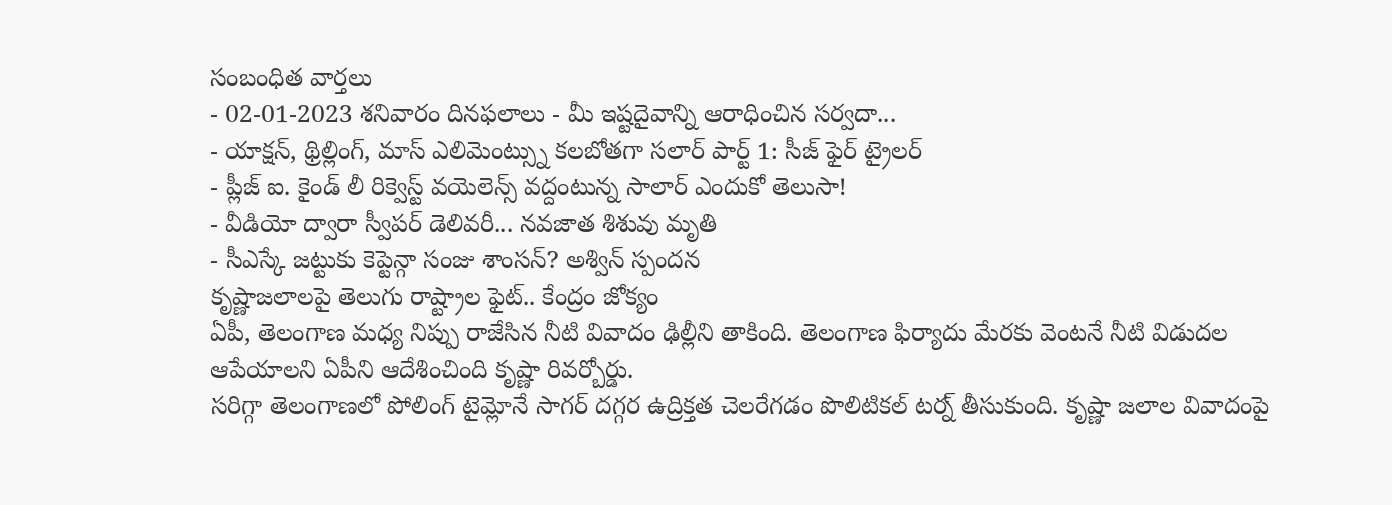సంబంధిత వార్తలు
- 02-01-2023 శనివారం దినఫలాలు - మీ ఇష్టదైవాన్ని ఆరాధించిన సర్వదా...
- యాక్షన్, థ్రిల్లింగ్, మాస్ ఎలిమెంట్స్ను కలబోతగా సలార్ పార్ట్ 1: సీజ్ ఫైర్ ట్రైలర్
- ప్లీజ్ ఐ. కైండ్ లీ రిక్వెస్ట్ వయెలెన్స్ వద్దంటున్న సాలార్ ఎందుకో తెలుసా!
- వీడియో ద్వారా స్వీపర్ డెలివరీ... నవజాత శిశువు మృతి
- సీఎస్కే జట్టుకు కెప్టెన్గా సంజు శాంసన్? అశ్విన్ స్పందన
కృష్ణాజలాలపై తెలుగు రాష్ట్రాల ఫైట్.. కేంద్రం జోక్యం
ఏపీ, తెలంగాణ మధ్య నిప్పు రాజేసిన నీటి వివాదం ఢిల్లీని తాకింది. తెలంగాణ ఫిర్యాదు మేరకు వెంటనే నీటి విడుదల ఆపేయాలని ఏపీని ఆదేశించింది కృష్ణా రివర్బోర్డు.
సరిగ్గా తెలంగాణలో పోలింగ్ టైమ్లోనే సాగర్ దగ్గర ఉద్రిక్తత చెలరేగడం పొలిటికల్ టర్న్ తీసుకుంది. కృష్ణా జలాల వివాదంపై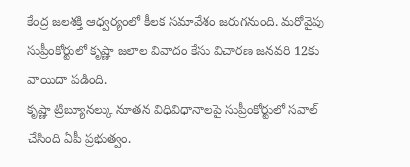కేంద్ర జలశక్తి ఆధ్వర్యంలో కీలక సమావేశం జరుగనుంది. మరోవైపు సుప్రీంకోర్టులో కృష్ణా జలాల వివాదం కేసు విచారణ జనవరి 12కు వాయిదా పడింది.
కృష్ణా ట్రిబ్యూనల్కు నూతన విధివిధానాలపై సుప్రీంకోర్టులో సవాల్ చేసింది ఏపీ ప్రభుత్వం.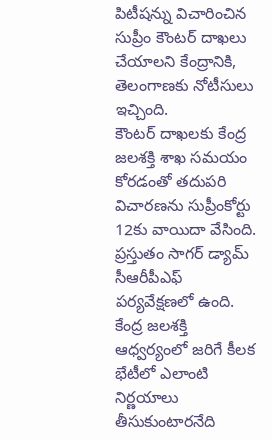పిటీషన్ను విచారించిన సుప్రీం కౌంటర్ దాఖలు చేయాలని కేంద్రానికి, తెలంగాణకు నోటీసులు ఇచ్చింది.
కౌంటర్ దాఖలకు కేంద్ర జలశక్తి శాఖ సమయం కోరడంతో తదుపరి విచారణను సుప్రీంకోర్టు 12కు వాయిదా వేసింది. ప్రస్తుతం సాగర్ డ్యామ్ సీఆరీపీఎఫ్ పర్యవేక్షణలో ఉంది. కేంద్ర జలశక్తి ఆధ్వర్యంలో జరిగే కీలక భేటీలో ఎలాంటి నిర్ణయాలు తీసుకుంటారనేది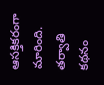ఆసక్తికరంగా మారింది.
తర్వాతి కథనం